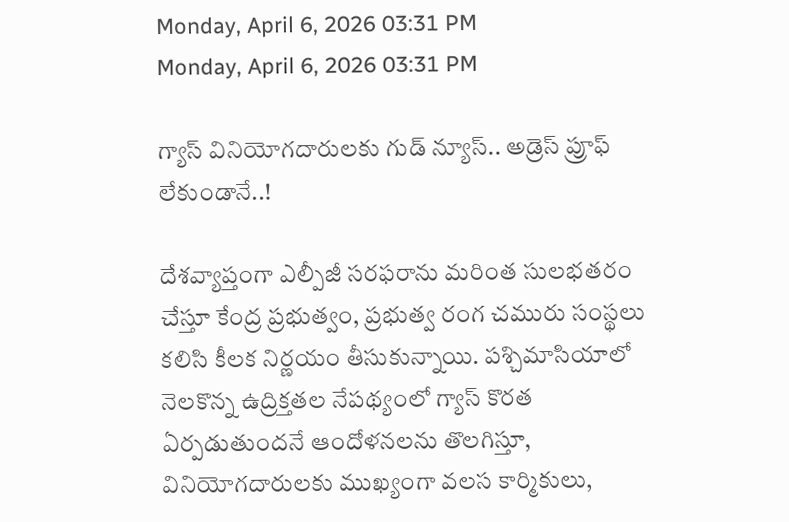Monday, April 6, 2026 03:31 PM
Monday, April 6, 2026 03:31 PM

గ్యాస్ వినియోగదారులకు గుడ్ న్యూస్.. అడ్రెస్ ప్రూఫ్ లేకుండానే..!

దేశవ్యాప్తంగా ఎల్పీజీ సరఫరాను మరింత సులభతరం చేస్తూ కేంద్ర ప్రభుత్వం, ప్రభుత్వ రంగ చమురు సంస్థలు కలిసి కీలక నిర్ణయం తీసుకున్నాయి. పశ్చిమాసియాలో నెలకొన్న ఉద్రిక్తతల నేపథ్యంలో గ్యాస్ కొరత ఏర్పడుతుందనే ఆందోళనలను తొలగిస్తూ, వినియోగదారులకు ముఖ్యంగా వలస కార్మికులు,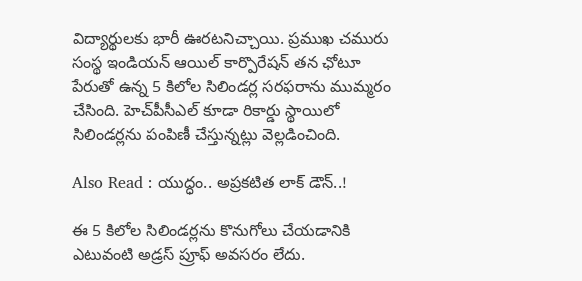విద్యార్థులకు భారీ ఊరటనిచ్చాయి. ప్రముఖ చమురు సంస్థ ఇండియన్ ఆయిల్ కార్పొరేషన్ తన ఛోటూ పేరుతో ఉన్న 5 కిలోల సిలిండర్ల సరఫరాను ముమ్మరం చేసింది. హెచ్‌పీసీఎల్ కూడా రికార్డు స్థాయిలో సిలిండర్లను పంపిణీ చేస్తున్నట్లు వెల్లడించింది.

Also Read : యుద్ధం.. అప్రకటిత లాక్ డౌన్..!

ఈ 5 కిలోల సిలిండర్లను కొనుగోలు చేయడానికి ఎటువంటి అడ్రస్ ప్రూఫ్ అవసరం లేదు.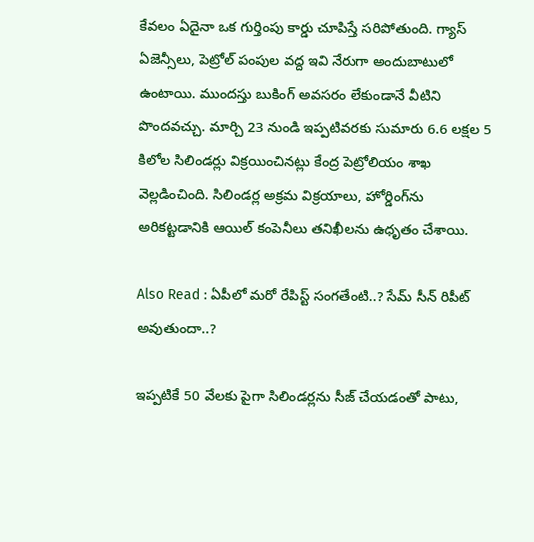కేవలం ఏదైనా ఒక గుర్తింపు కార్డు చూపిస్తే సరిపోతుంది. గ్యాస్ ఏజెన్సీలు, పెట్రోల్ పంపుల వద్ద ఇవి నేరుగా అందుబాటులో ఉంటాయి. ముందస్తు బుకింగ్ అవసరం లేకుండానే వీటిని పొందవచ్చు. మార్చి 23 నుండి ఇప్పటివరకు సుమారు 6.6 లక్షల 5 కిలోల సిలిండర్లు విక్రయించినట్లు కేంద్ర పెట్రోలియం శాఖ వెల్లడించింది. సిలిండర్ల అక్రమ విక్రయాలు, హోర్డింగ్‌ను అరికట్టడానికి ఆయిల్ కంపెనీలు తనిఖీలను ఉధృతం చేశాయి.

Also Read : ఏపీలో మరో రేపిస్ట్ సంగతేంటి..? సేమ్ సీన్ రిపీట్ అవుతుందా..?

ఇప్పటికే 50 వేలకు పైగా సిలిండర్లను సీజ్ చేయడంతో పాటు,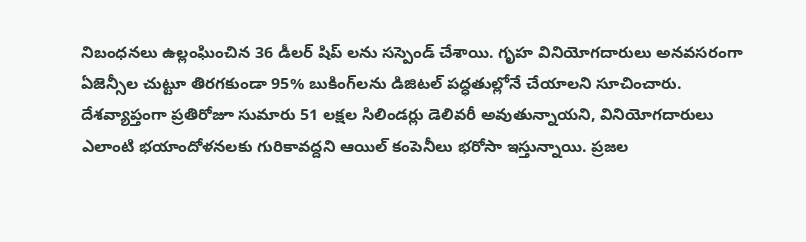నిబంధనలు ఉల్లంఘించిన 36 డీలర్‌ షిప్‌ లను సస్పెండ్ చేశాయి. గృహ వినియోగదారులు అనవసరంగా ఏజెన్సీల చుట్టూ తిరగకుండా 95% బుకింగ్‌లను డిజిటల్ పద్ధతుల్లోనే చేయాలని సూచించారు. దేశవ్యాప్తంగా ప్రతిరోజూ సుమారు 51 లక్షల సిలిండర్లు డెలివరీ అవుతున్నాయని, వినియోగదారులు ఎలాంటి భయాందోళనలకు గురికావద్దని ఆయిల్ కంపెనీలు భరోసా ఇస్తున్నాయి. ప్రజల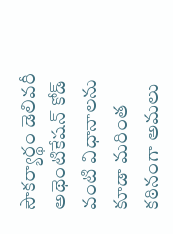సౌకర్యార్థం డెలివరీ అథెంటికేషన్ కోడ్ వంటి విధానాలను కూడా మరింత కఠినంగా అమలు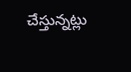చేస్తున్నట్లు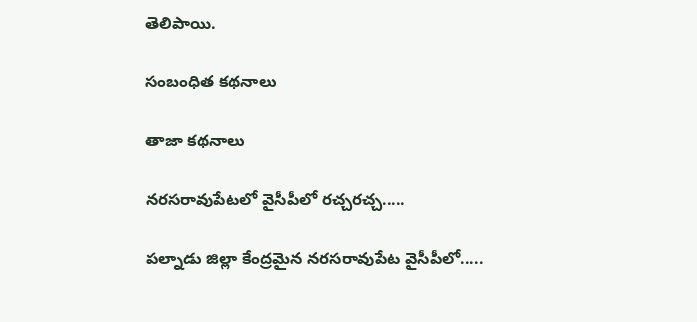తెలిపాయి.

సంబంధిత కథనాలు

తాజా కథనాలు

నరసరావుపేటలో వైసీపీలో రచ్చరచ్చ.....

పల్నాడు జిల్లా కేంద్రమైన నరసరావుపేట వైసీపీలో.....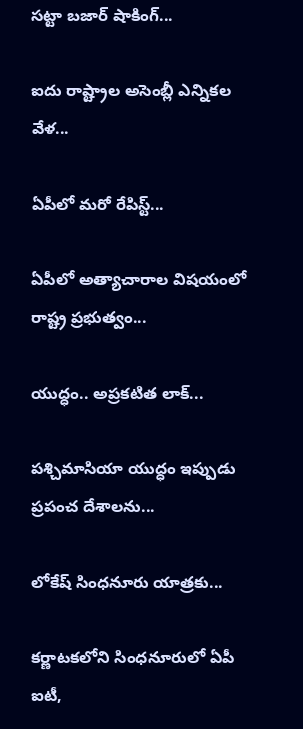సట్టా బజార్ షాకింగ్...

ఐదు రాష్ట్రాల అసెంబ్లీ ఎన్నికల వేళ...

ఏపీలో మరో రేపిస్ట్...

ఏపీలో అత్యాచారాల విషయంలో రాష్ట్ర ప్రభుత్వం...

యుద్ధం.. అప్రకటిత లాక్...

పశ్చిమాసియా యుద్ధం ఇప్పుడు ప్రపంచ దేశాలను...

లోకేష్ సింధనూరు యాత్రకు...

కర్ణాటకలోని సింధనూరులో ఏపీ ఐటీ,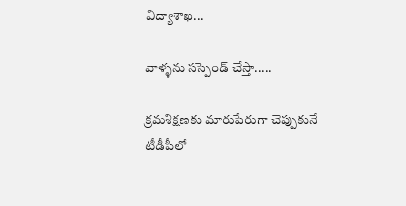విద్యాశాఖ...

వాళ్ళను సస్పెండ్ చేస్తా.....

క్రమశిక్షణకు మారుపేరుగా చెప్పుకునే టీడీపీలో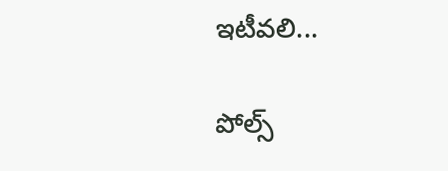ఇటీవలి...

పోల్స్